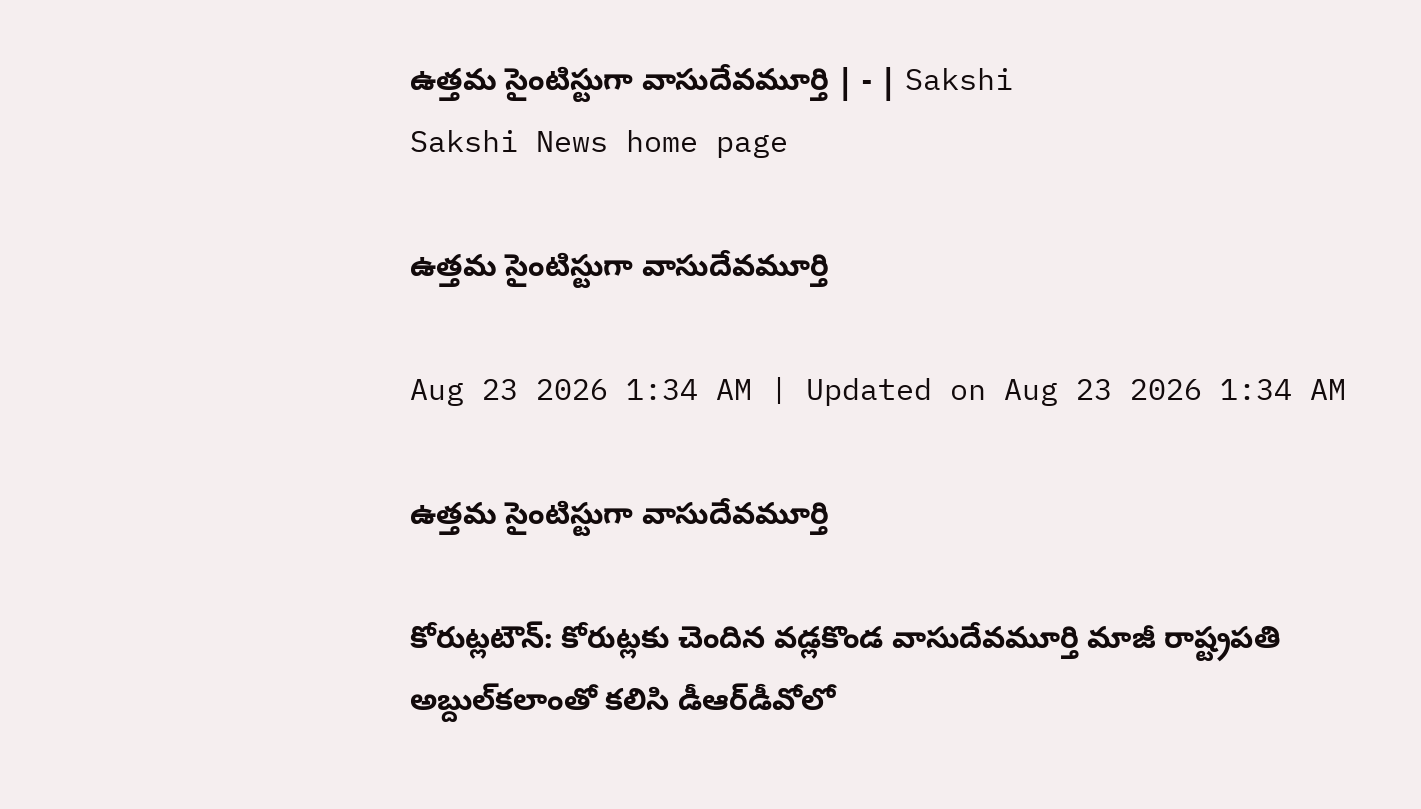ఉత్తమ సైంటిస్టుగా వాసుదేవమూర్తి | - | Sakshi
Sakshi News home page

ఉత్తమ సైంటిస్టుగా వాసుదేవమూర్తి

Aug 23 2026 1:34 AM | Updated on Aug 23 2026 1:34 AM

ఉత్తమ సైంటిస్టుగా వాసుదేవమూర్తి

కోరుట్లటౌన్‌: కోరుట్లకు చెందిన వడ్లకొండ వాసుదేవమూర్తి మాజీ రాష్ట్రపతి అబ్దుల్‌కలాంతో కలిసి డీఆర్‌డీవోలో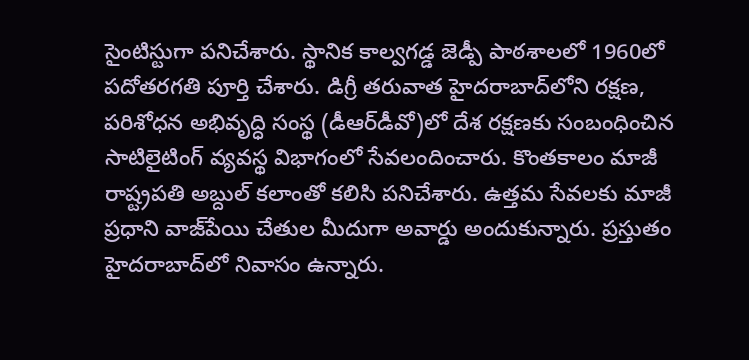సైంటిస్టుగా పనిచేశారు. స్థానిక కాల్వగడ్డ జెడ్పీ పాఠశాలలో 1960లో పదోతరగతి పూర్తి చేశారు. డిగ్రీ తరువాత హైదరాబాద్‌లోని రక్షణ, పరిశోధన అభివృద్ధి సంస్థ (డీఆర్‌డీవో)లో దేశ రక్షణకు సంబంధించిన సాటిలైటింగ్‌ వ్యవస్థ విభాగంలో సేవలందించారు. కొంతకాలం మాజీ రాష్ట్రపతి అబ్దుల్‌ కలాంతో కలిసి పనిచేశారు. ఉత్తమ సేవలకు మాజీ ప్రధాని వాజ్‌పేయి చేతుల మీదుగా అవార్డు అందుకున్నారు. ప్రస్తుతం హైదరాబాద్‌లో నివాసం ఉన్నారు.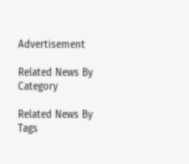Advertisement

Related News By Category

Related News By Tags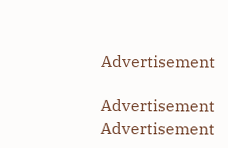Advertisement

Advertisement
Advertisement